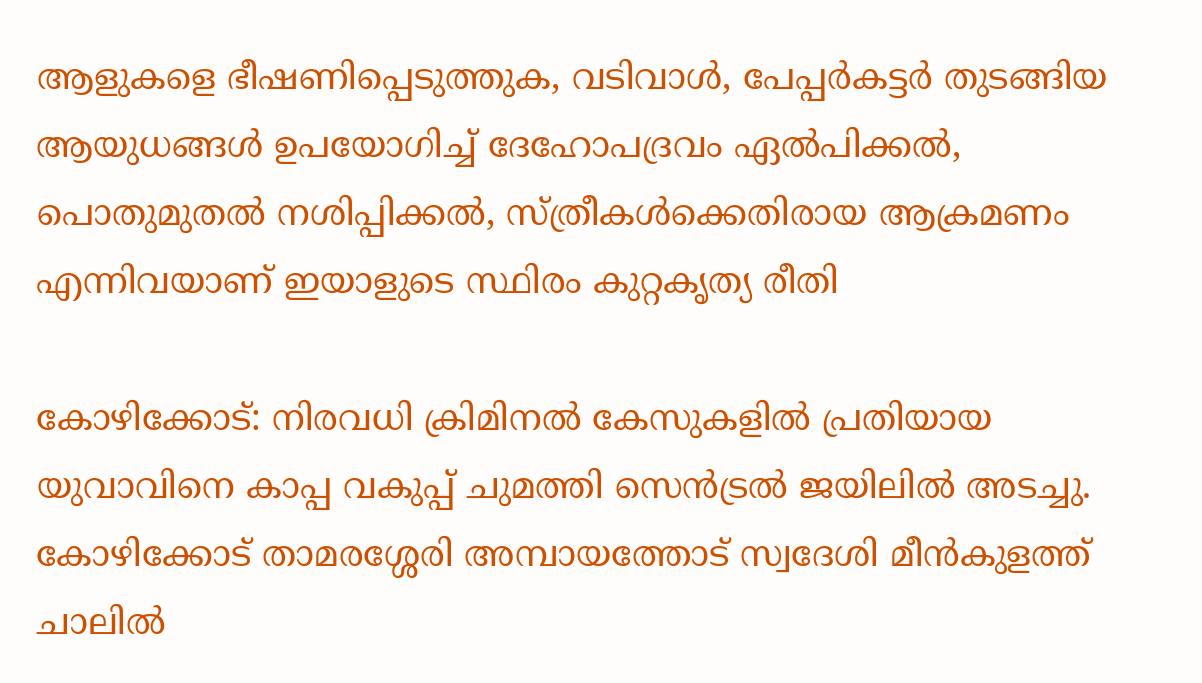ആളുകളെ ഭീഷണിപ്പെടുത്തുക, വടിവാള്‍, പേപ്പര്‍കട്ടര്‍ തുടങ്ങിയ ആയുധങ്ങള്‍ ഉപയോഗിച്ച് ദേഹോപദ്രവം ഏല്‍പിക്കല്‍, പൊതുമുതല്‍ നശിപ്പിക്കല്‍, സ്ത്രീകള്‍ക്കെതിരായ ആക്രമണം എന്നിവയാണ് ഇയാളുടെ സ്ഥിരം കുറ്റകൃത്യ രീതി

കോഴിക്കോട്: നിരവധി ക്രിമിനല്‍ കേസുകളില്‍ പ്രതിയായ യുവാവിനെ കാപ്പ വകുപ്പ് ചുമത്തി സെന്‍ട്രല്‍ ജയിലില്‍ അടച്ചു. കോഴിക്കോട് താമരശ്ശേരി അമ്പായത്തോട് സ്വദേശി മീന്‍കുളത്ത് ചാലില്‍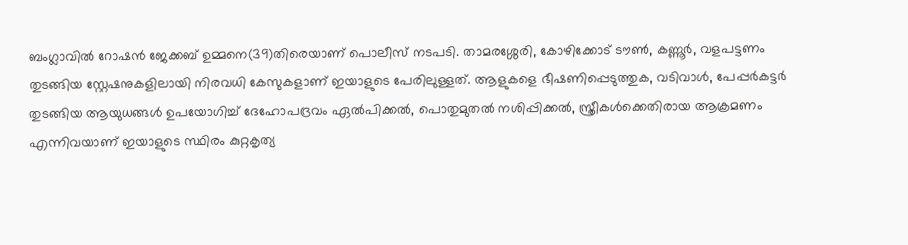ബംഗ്ലാവില്‍ റോഷന്‍ ജേക്കബ് ഉമ്മനെ(39)തിരെയാണ് പൊലീസ് നടപടി. താമരശ്ശേരി, കോഴിക്കോട് ടൗണ്‍, കണ്ണൂര്‍, വളപട്ടണം തുടങ്ങിയ സ്റ്റേഷനുകളിലായി നിരവധി കേസുകളാണ് ഇയാളുടെ പേരിലുള്ളത്. ആളുകളെ ഭീഷണിപ്പെടുത്തുക, വടിവാള്‍, പേപ്പര്‍കട്ടര്‍ തുടങ്ങിയ ആയുധങ്ങള്‍ ഉപയോഗിച്ച് ദേഹോപദ്രവം ഏല്‍പിക്കല്‍, പൊതുമുതല്‍ നശിപ്പിക്കല്‍, സ്ത്രീകള്‍ക്കെതിരായ ആക്രമണം എന്നിവയാണ് ഇയാളുടെ സ്ഥിരം കുറ്റകൃത്യ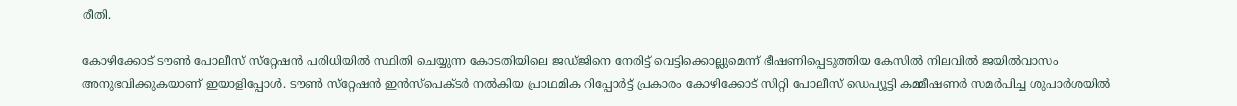രീതി.

കോഴിക്കോട് ടൗണ്‍ പോലീസ് സ്‌റ്റേഷന്‍ പരിധിയില്‍ സ്ഥിതി ചെയ്യുന്ന കോടതിയിലെ ജഡ്ജിനെ നേരിട്ട് വെട്ടിക്കൊല്ലുമെന്ന് ഭീഷണിപ്പെടുത്തിയ കേസില്‍ നിലവില്‍ ജയില്‍വാസം അനുഭവിക്കുകയാണ് ഇയാളിപ്പോള്‍. ടൗണ്‍ സ്‌റ്റേഷന്‍ ഇന്‍സ്‌പെക്ടര്‍ നല്‍കിയ പ്രാഥമിക റിപ്പോര്‍ട്ട് പ്രകാരം കോഴിക്കോട് സിറ്റി പോലീസ് ഡെപ്യൂട്ടി കമ്മീഷണര്‍ സമര്‍പിച്ച ശുപാര്‍ശയില്‍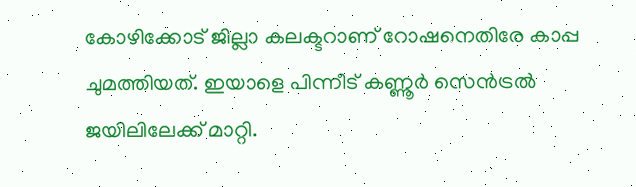കോഴിക്കോട് ജില്ലാ കലക്ടറാണ് റോഷനെതിരേ കാപ്പ ചുമത്തിയത്. ഇയാളെ പിന്നീട് കണ്ണൂര്‍ സെന്‍ട്രല്‍ ജയിലിലേക്ക് മാറ്റി.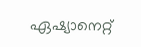ഏഷ്യാനെറ്റ്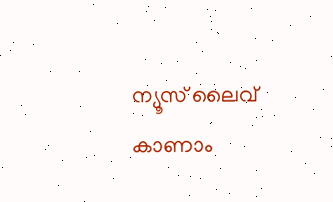ന്യൂസ് ലൈവ് കാണാം